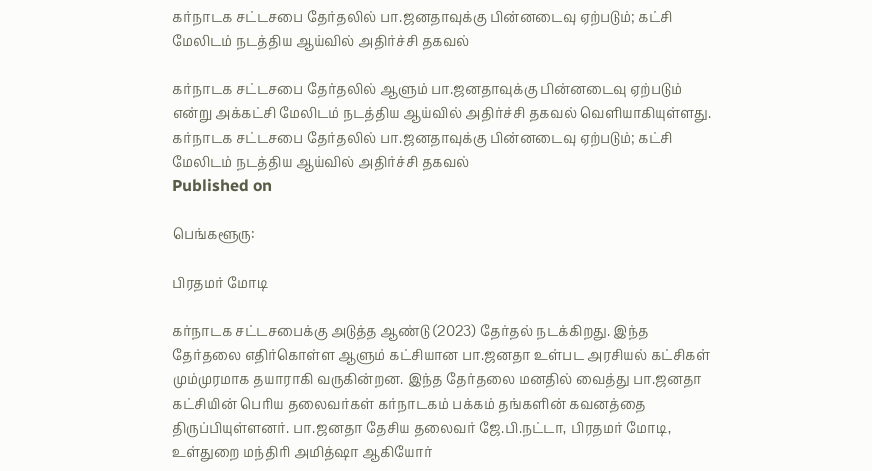கர்நாடக சட்டசபை தேர்தலில் பா.ஜனதாவுக்கு பின்னடைவு ஏற்படும்; கட்சி மேலிடம் நடத்திய ஆய்வில் அதிர்ச்சி தகவல்

கர்நாடக சட்டசபை தேர்தலில் ஆளும் பா.ஜனதாவுக்கு பின்னடைவு ஏற்படும் என்று அக்கட்சி மேலிடம் நடத்திய ஆய்வில் அதிர்ச்சி தகவல் வெளியாகியுள்ளது.
கர்நாடக சட்டசபை தேர்தலில் பா.ஜனதாவுக்கு பின்னடைவு ஏற்படும்; கட்சி மேலிடம் நடத்திய ஆய்வில் அதிர்ச்சி தகவல்
Published on

பெங்களூரு:

பிரதமர் மோடி

கர்நாடக சட்டசபைக்கு அடுத்த ஆண்டு (2023) தேர்தல் நடக்கிறது. இந்த தேர்தலை எதிர்கொள்ள ஆளும் கட்சியான பா.ஜனதா உள்பட அரசியல் கட்சிகள் மும்முரமாக தயாராகி வருகின்றன. இந்த தேர்தலை மனதில் வைத்து பா.ஜனதா கட்சியின் பெரிய தலைவர்கள் கர்நாடகம் பக்கம் தங்களின் கவனத்தை திருப்பியுள்ளனர். பா.ஜனதா தேசிய தலைவர் ஜே.பி.நட்டா, பிரதமர் மோடி, உள்துறை மந்திரி அமித்ஷா ஆகியோர்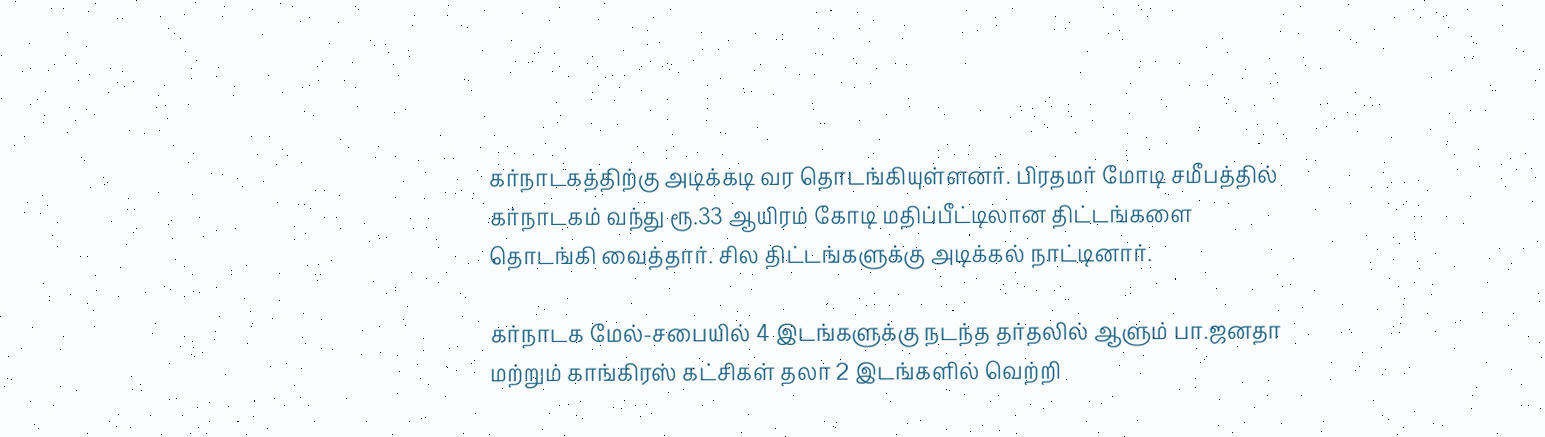கர்நாடகத்திற்கு அடிக்கடி வர தொடங்கியுள்ளனர். பிரதமர் மோடி சமீபத்தில் கர்நாடகம் வந்து ரூ.33 ஆயிரம் கோடி மதிப்பீட்டிலான திட்டங்களை தொடங்கி வைத்தார். சில திட்டங்களுக்கு அடிக்கல் நாட்டினார்.

கர்நாடக மேல்-சபையில் 4 இடங்களுக்கு நடந்த தர்தலில் ஆளும் பா.ஜனதா மற்றும் காங்கிரஸ் கட்சிகள் தலா 2 இடங்களில் வெற்றி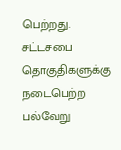பெற்றது. சட்டசபை தொகுதிகளுக்கு நடைபெற்ற பல்வேறு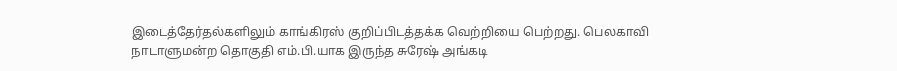இடைத்தேர்தல்களிலும் காங்கிரஸ் குறிப்பிடத்தக்க வெற்றியை பெற்றது. பெலகாவி நாடாளுமன்ற தொகுதி எம்.பி.யாக இருந்த சுரேஷ் அங்கடி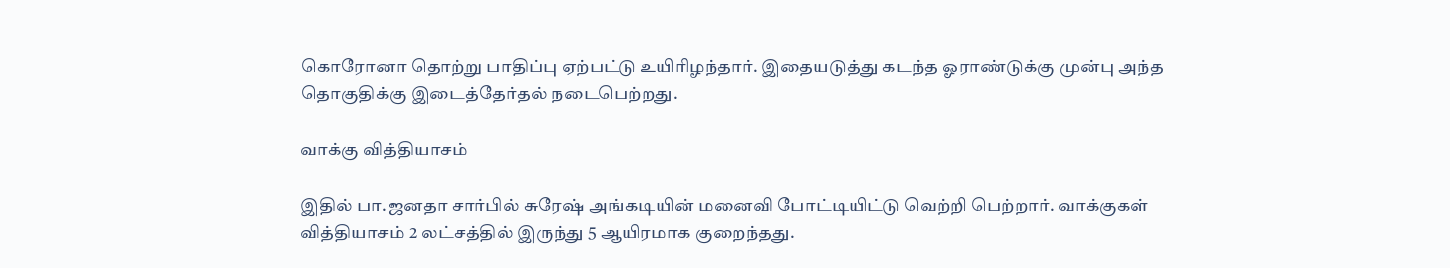கொரோனா தொற்று பாதிப்பு ஏற்பட்டு உயிரிழந்தார். இதையடுத்து கடந்த ஓராண்டுக்கு முன்பு அந்த தொகுதிக்கு இடைத்தேர்தல் நடைபெற்றது.

வாக்கு வித்தியாசம்

இதில் பா.ஜனதா சார்பில் சுரேஷ் அங்கடியின் மனைவி போட்டியிட்டு வெற்றி பெற்றார். வாக்குகள் வித்தியாசம் 2 லட்சத்தில் இருந்து 5 ஆயிரமாக குறைந்தது.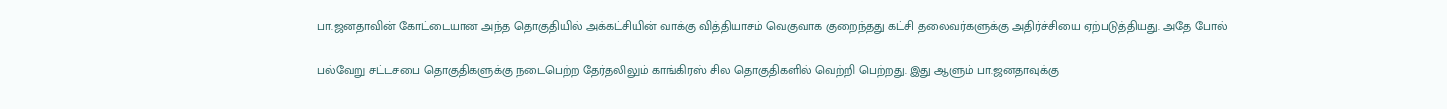பா.ஜனதாவின் கோட்டையான அந்த தொகுதியில் அக்கட்சியின் வாக்கு வித்தியாசம் வெகுவாக குறைந்தது கட்சி தலைவர்களுக்கு அதிர்ச்சியை ஏற்படுத்தியது. அதே போல்

பல்வேறு சட்டசபை தொகுதிகளுக்கு நடைபெற்ற தேர்தலிலும் காங்கிரஸ் சில தொகுதிகளில் வெற்றி பெற்றது. இது ஆளும் பா.ஜனதாவுக்கு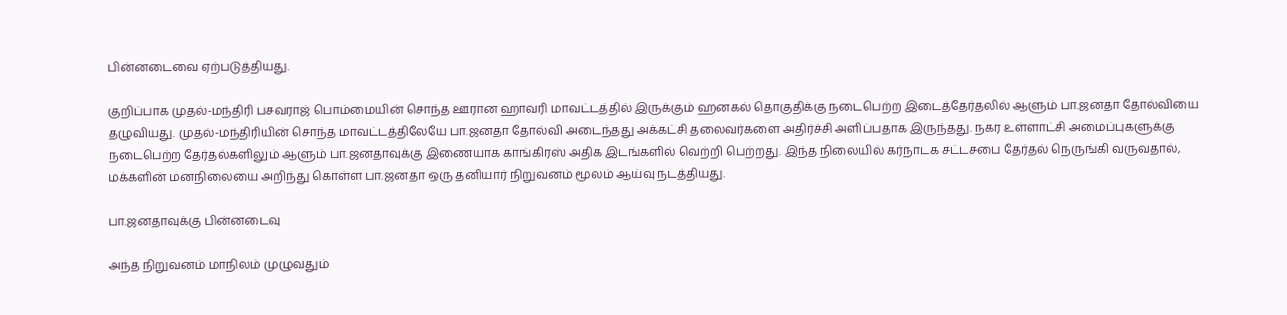பின்னடைவை ஏற்படுத்தியது.

குறிப்பாக முதல்-மந்திரி பசவராஜ் பொம்மையின் சொந்த ஊரான ஹாவரி மாவட்டத்தில் இருக்கும் ஹனகல் தொகுதிக்கு நடைபெற்ற இடைத்தேர்தலில் ஆளும் பா.ஜனதா தோல்வியை தழுவியது. முதல்-மந்திரியின் சொந்த மாவட்டத்திலேயே பா.ஜனதா தோல்வி அடைந்தது அக்கட்சி தலைவர்களை அதிர்ச்சி அளிப்பதாக இருந்தது. நகர உள்ளாட்சி அமைப்புகளுக்கு நடைபெற்ற தேர்தல்களிலும் ஆளும் பா.ஜனதாவுக்கு இணையாக காங்கிரஸ் அதிக இடங்களில் வெற்றி பெற்றது. இந்த நிலையில் கர்நாடக சட்டசபை தேர்தல் நெருங்கி வருவதால், மக்களின் மனநிலையை அறிந்து கொள்ள பா.ஜனதா ஒரு தனியார் நிறுவனம் மூலம் ஆய்வு நடத்தியது.

பா.ஜனதாவுக்கு பின்னடைவு

அந்த நிறுவனம் மாநிலம் முழுவதும்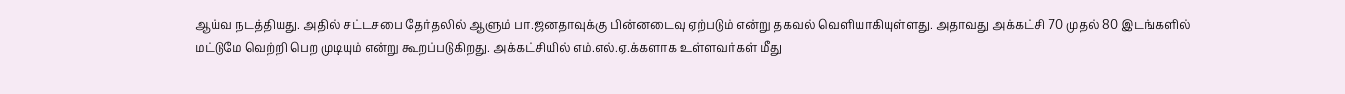ஆய்வ நடத்தியது. அதில் சட்டசபை தேர்தலில் ஆளும் பா.ஜனதாவுக்கு பின்னடைவு ஏற்படும் என்று தகவல் வெளியாகியுள்ளது. அதாவது அக்கட்சி 70 முதல் 80 இடங்களில் மட்டுமே வெற்றி பெற முடியும் என்று கூறப்படுகிறது. அக்கட்சியில் எம்.எல்.ஏ.க்களாக உள்ளவர்கள் மீது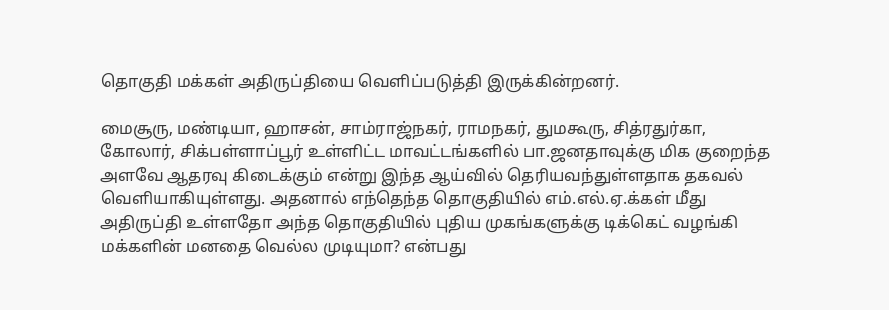தொகுதி மக்கள் அதிருப்தியை வெளிப்படுத்தி இருக்கின்றனர்.

மைசூரு, மண்டியா, ஹாசன், சாம்ராஜ்நகர், ராமநகர், துமகூரு, சித்ரதுர்கா, கோலார், சிக்பள்ளாப்பூர் உள்ளிட்ட மாவட்டங்களில் பா.ஜனதாவுக்கு மிக குறைந்த அளவே ஆதரவு கிடைக்கும் என்று இந்த ஆய்வில் தெரியவந்துள்ளதாக தகவல் வெளியாகியுள்ளது. அதனால் எந்தெந்த தொகுதியில் எம்.எல்.ஏ.க்கள் மீது அதிருப்தி உள்ளதோ அந்த தொகுதியில் புதிய முகங்களுக்கு டிக்கெட் வழங்கி மக்களின் மனதை வெல்ல முடியுமா? என்பது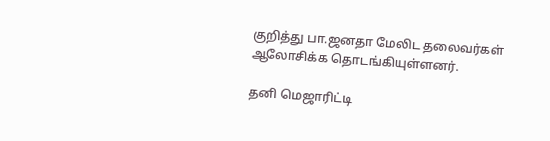குறித்து பா.ஜனதா மேலிட தலைவர்கள் ஆலோசிக்க தொடங்கியுள்ளனர்.

தனி மெஜாரிட்டி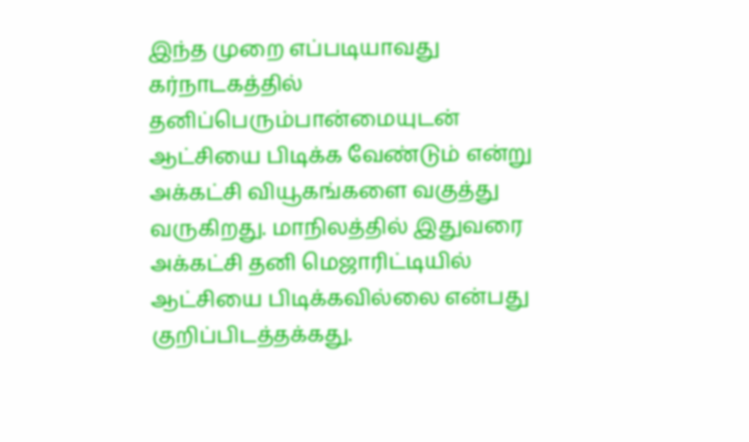இந்த முறை எப்படியாவது கர்நாடகத்தில் தனிப்பெரும்பான்மையுடன் ஆட்சியை பிடிக்க வேண்டும் என்று அக்கட்சி வியூகங்களை வகுத்து வருகிறது. மாநிலத்தில் இதுவரை அக்கட்சி தனி மெஜாரிட்டியில் ஆட்சியை பிடிக்கவில்லை என்பது குறிப்பிடத்தக்கது.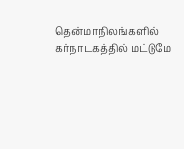தென்மாநிலங்களில் கர்நாடகத்தில் மட்டுமே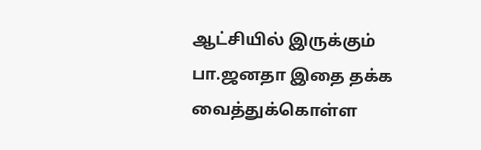ஆட்சியில் இருக்கும் பா.ஜனதா இதை தக்க வைத்துக்கொள்ள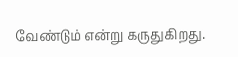வேண்டும் என்று கருதுகிறது.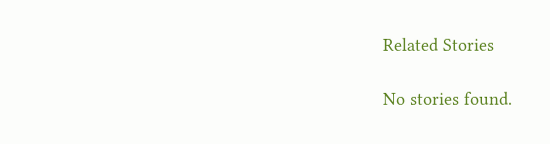Related Stories

No stories found.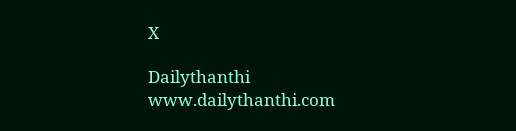X

Dailythanthi
www.dailythanthi.com